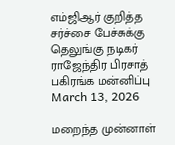எம்ஜிஆர் குறித்த சர்ச்சை பேச்சுக்கு தெலுங்கு நடிகர் ராஜேந்திர பிரசாத் பகிரங்க மன்னிப்பு
March 13, 2026

மறைந்த முன்னாள்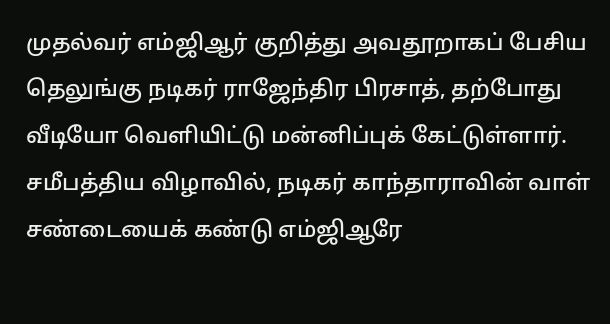முதல்வர் எம்ஜிஆர் குறித்து அவதூறாகப் பேசிய தெலுங்கு நடிகர் ராஜேந்திர பிரசாத், தற்போது வீடியோ வெளியிட்டு மன்னிப்புக் கேட்டுள்ளார். சமீபத்திய விழாவில், நடிகர் காந்தாராவின் வாள் சண்டையைக் கண்டு எம்ஜிஆரே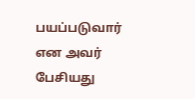பயப்படுவார் என அவர் பேசியது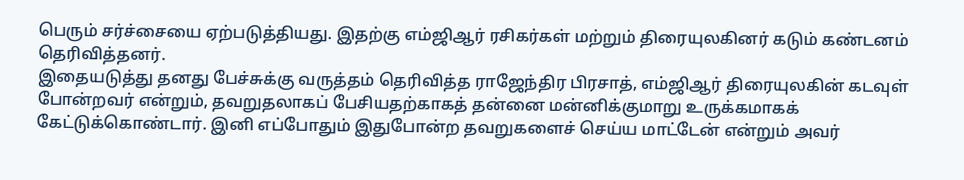பெரும் சர்ச்சையை ஏற்படுத்தியது. இதற்கு எம்ஜிஆர் ரசிகர்கள் மற்றும் திரையுலகினர் கடும் கண்டனம் தெரிவித்தனர்.
இதையடுத்து தனது பேச்சுக்கு வருத்தம் தெரிவித்த ராஜேந்திர பிரசாத், எம்ஜிஆர் திரையுலகின் கடவுள் போன்றவர் என்றும், தவறுதலாகப் பேசியதற்காகத் தன்னை மன்னிக்குமாறு உருக்கமாகக் கேட்டுக்கொண்டார். இனி எப்போதும் இதுபோன்ற தவறுகளைச் செய்ய மாட்டேன் என்றும் அவர்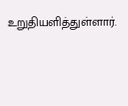உறுதியளித்துள்ளார்.